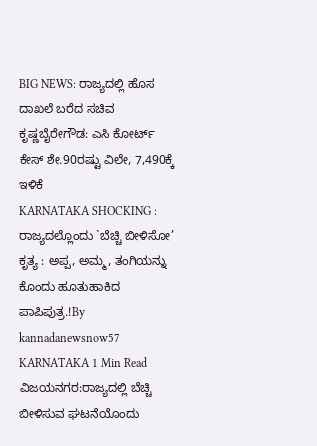BIG NEWS: ರಾಜ್ಯದಲ್ಲಿ ಹೊಸ ದಾಖಲೆ ಬರೆದ ಸಚಿವ ಕೃಷ್ಣಬೈರೇಗೌಡ: ಎಸಿ ಕೋರ್ಟ್ ಕೇಸ್ ಶೇ.90ರಷ್ಟು ವಿಲೇ, 7,490ಕ್ಕೆ ಇಳಿಕೆ
KARNATAKA SHOCKING : ರಾಜ್ಯದಲ್ಲೊಂದು `ಬೆಚ್ಚಿ ಬೀಳಿಸೋ’ ಕೃತ್ಯ : ಅಪ್ಪ, ಅಮ್ಮ, ತಂಗಿಯನ್ನು ಕೊಂದು ಹೂತುಹಾಕಿದ ಪಾಪಿಪುತ್ರ.!By kannadanewsnow57 KARNATAKA 1 Min Read ವಿಜಯನಗರ:ರಾಜ್ಯದಲ್ಲಿ ಬೆಚ್ಚಿ ಬೀಳಿಸುವ ಘಟನೆಯೊಂದು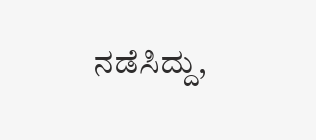ನಡೆಸಿದ್ದು,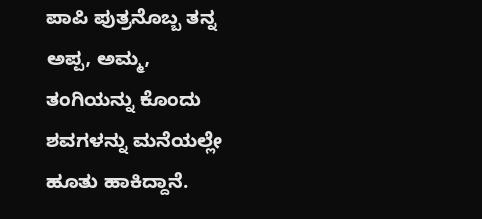ಪಾಪಿ ಪುತ್ರನೊಬ್ಬ ತನ್ನ ಅಪ್ಪ, ಅಮ್ಮ, ತಂಗಿಯನ್ನು ಕೊಂದು ಶವಗಳನ್ನು ಮನೆಯಲ್ಲೇ ಹೂತು ಹಾಕಿದ್ದಾನೆ.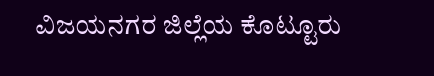ವಿಜಯನಗರ ಜಿಲ್ಲೆಯ ಕೊಟ್ಟೂರು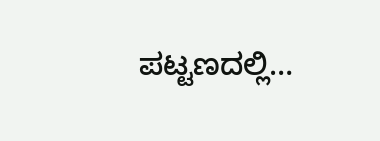ಪಟ್ಟಣದಲ್ಲಿ…